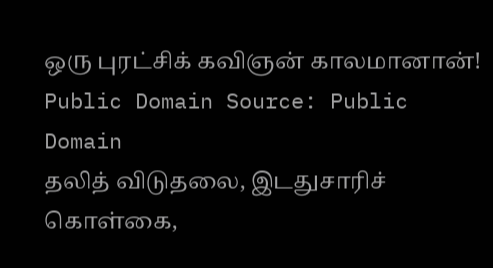ஒரு புரட்சிக் கவிஞன் காலமானான்!
Public Domain Source: Public Domain
தலித் விடுதலை, இடதுசாரிச் கொள்கை,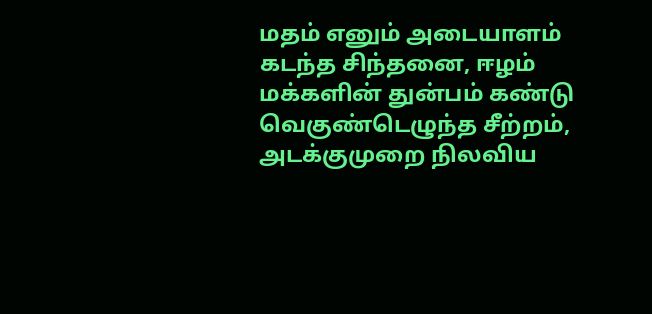மதம் எனும் அடையாளம் கடந்த சிந்தனை, ஈழம் மக்களின் துன்பம் கண்டு வெகுண்டெழுந்த சீற்றம், அடக்குமுறை நிலவிய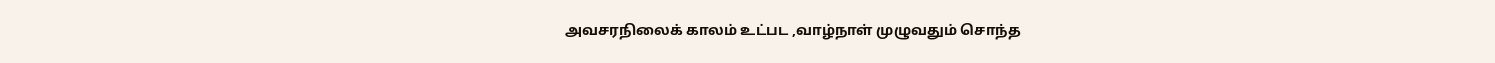அவசரநிலைக் காலம் உட்பட ,வாழ்நாள் முழுவதும் சொந்த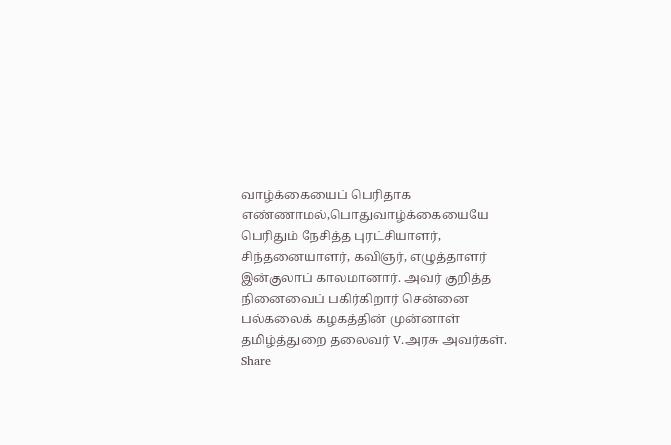வாழ்க்கையைப் பெரிதாக எண்ணாமல்,பொதுவாழ்க்கையையே பெரிதும் நேசித்த புரட்சியாளர், சிந்தனையாளர், கவிஞர், எழுத்தாளர் இன்குலாப் காலமானார். அவர் குறித்த நினைவைப் பகிர்கிறார் சென்னை பல்கலைக் கழகத்தின் முன்னாள் தமிழ்த்துறை தலைவர் V.அரசு அவர்கள்.
Share